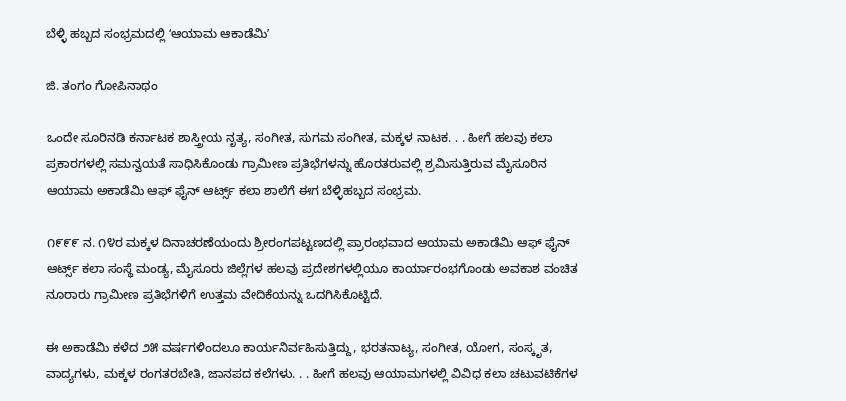ಬೆಳ್ಳಿ ಹಬ್ಬದ ಸಂಭ್ರಮದಲ್ಲಿ ʻಆಯಾಮ ಆಕಾಡೆಮಿʼ

ಜಿ. ತಂಗಂ ಗೋಪಿನಾಥಂ

ಒಂದೇ ಸೂರಿನಡಿ ಕರ್ನಾಟಕ ಶಾಸ್ತ್ರೀಯ ನೃತ್ಯ, ಸಂಗೀತ, ಸುಗಮ ಸಂಗೀತ, ಮಕ್ಕಳ ನಾಟಕ. . . ಹೀಗೆ ಹಲವು ಕಲಾ ಪ್ರಕಾರಗಳಲ್ಲಿ ಸಮನ್ವಯತೆ ಸಾಧಿಸಿಕೊಂಡು ಗ್ರಾಮೀಣ ಪ್ರತಿಭೆಗಳನ್ನು ಹೊರತರುವಲ್ಲಿ ಶ್ರಮಿಸುತ್ತಿರುವ ಮೈಸೂರಿನ ಆಯಾಮ ಅಕಾಡೆಮಿ ಆಫ್ ಫೈನ್ ಆರ್ಟ್ಸ್ ಕಲಾ ಶಾಲೆಗೆ ಈಗ ಬೆಳ್ಳಿಹಬ್ಬದ ಸಂಭ್ರಮ.

೧೯೯೯ ನ. ೧೪ರ ಮಕ್ಕಳ ದಿನಾಚರಣೆಯಂದು ಶ್ರೀರಂಗಪಟ್ಟಣದಲ್ಲಿ ಪ್ರಾರಂಭವಾದ ಆಯಾಮ ಅಕಾಡೆಮಿ ಆಫ್ ಫೈನ್ ಆರ್ಟ್ಸ್ ಕಲಾ ಸಂಸ್ಥೆ ಮಂಡ್ಯ, ಮೈಸೂರು ಜಿಲ್ಲೆಗಳ ಹಲವು ಪ್ರದೇಶಗಳಲ್ಲಿಯೂ ಕಾರ್ಯಾರಂಭಗೊಂಡು ಅವಕಾಶ ವಂಚಿತ ನೂರಾರು ಗ್ರಾಮೀಣ ಪ್ರತಿಭೆಗಳಿಗೆ ಉತ್ತಮ ವೇದಿಕೆಯನ್ನು ಒದಗಿಸಿಕೊಟ್ಟಿದೆ.

ಈ ಅಕಾಡೆಮಿ ಕಳೆದ ೨೫ ವರ್ಷಗಳಿಂದಲೂ ಕಾರ್ಯನಿರ್ವಹಿಸುತ್ತಿದ್ದು, ಭರತನಾಟ್ಯ, ಸಂಗೀತ, ಯೋಗ, ಸಂಸ್ಕೃತ, ವಾದ್ಯಗಳು, ಮಕ್ಕಳ ರಂಗತರಬೇತಿ, ಜಾನಪದ ಕಲೆಗಳು. . . ಹೀಗೆ ಹಲವು ಆಯಾಮಗಳಲ್ಲಿ ವಿವಿಧ ಕಲಾ ಚಟುವಟಿಕೆಗಳ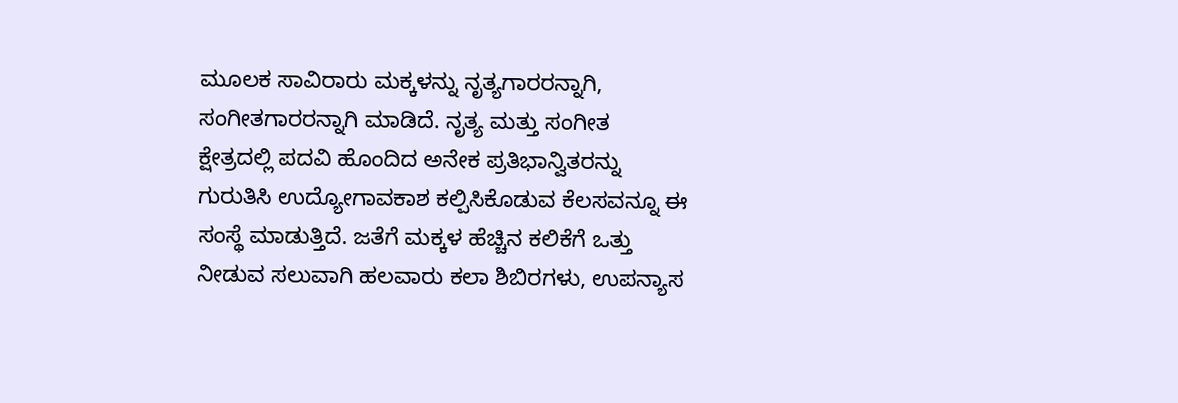ಮೂಲಕ ಸಾವಿರಾರು ಮಕ್ಕಳನ್ನು ನೃತ್ಯಗಾರರನ್ನಾಗಿ, ಸಂಗೀತಗಾರರನ್ನಾಗಿ ಮಾಡಿದೆ. ನೃತ್ಯ ಮತ್ತು ಸಂಗೀತ ಕ್ಷೇತ್ರದಲ್ಲಿ ಪದವಿ ಹೊಂದಿದ ಅನೇಕ ಪ್ರತಿಭಾನ್ವಿತರನ್ನು ಗುರುತಿಸಿ ಉದ್ಯೋಗಾವಕಾಶ ಕಲ್ಪಿಸಿಕೊಡುವ ಕೆಲಸವನ್ನೂ ಈ ಸಂಸ್ಥೆ ಮಾಡುತ್ತಿದೆ. ಜತೆಗೆ ಮಕ್ಕಳ ಹೆಚ್ಚಿನ ಕಲಿಕೆಗೆ ಒತ್ತು ನೀಡುವ ಸಲುವಾಗಿ ಹಲವಾರು ಕಲಾ ಶಿಬಿರಗಳು, ಉಪನ್ಯಾಸ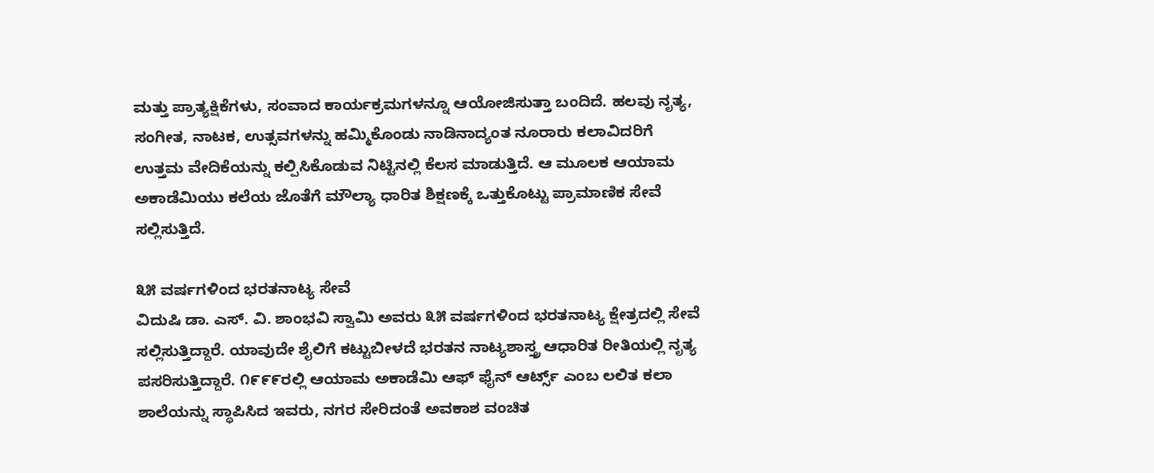ಮತ್ತು ಪ್ರಾತ್ಯಕ್ಷಿಕೆಗಳು, ಸಂವಾದ ಕಾರ್ಯಕ್ರಮಗಳನ್ನೂ ಆಯೋಜಿಸುತ್ತಾ ಬಂದಿದೆ. ಹಲವು ನೃತ್ಯ, ಸಂಗೀತ, ನಾಟಕ, ಉತ್ಸವಗಳನ್ನು ಹಮ್ಮಿಕೊಂಡು ನಾಡಿನಾದ್ಯಂತ ನೂರಾರು ಕಲಾವಿದರಿಗೆ ಉತ್ತಮ ವೇದಿಕೆಯನ್ನು ಕಲ್ಪಿಸಿಕೊಡುವ ನಿಟ್ಟಿನಲ್ಲಿ ಕೆಲಸ ಮಾಡುತ್ತಿದೆ. ಆ ಮೂಲಕ ಆಯಾಮ ಅಕಾಡೆಮಿಯು ಕಲೆಯ ಜೊತೆಗೆ ಮೌಲ್ಯಾ ಧಾರಿತ ಶಿಕ್ಷಣಕ್ಕೆ ಒತ್ತುಕೊಟ್ಟು ಪ್ರಾಮಾಣಿಕ ಸೇವೆ ಸಲ್ಲಿಸುತ್ತಿದೆ.

೩೫ ವರ್ಷಗಳಿಂದ ಭರತನಾಟ್ಯ ಸೇವೆ
ವಿದುಷಿ ಡಾ. ಎಸ್. ವಿ. ಶಾಂಭವಿ ಸ್ವಾಮಿ ಅವರು ೩೫ ವರ್ಷಗಳಿಂದ ಭರತನಾಟ್ಯ ಕ್ಷೇತ್ರದಲ್ಲಿ ಸೇವೆ ಸಲ್ಲಿಸುತ್ತಿದ್ದಾರೆ. ಯಾವುದೇ ಶೈಲಿಗೆ ಕಟ್ಟುಬೀಳದೆ ಭರತನ ನಾಟ್ಯಶಾಸ್ತ್ರ ಆಧಾರಿತ ರೀತಿಯಲ್ಲಿ ನೃತ್ಯ ಪಸರಿಸುತ್ತಿದ್ದಾರೆ. ೧೯೯೯ರಲ್ಲಿ ಆಯಾಮ ಅಕಾಡೆಮಿ ಆಫ್ ಫೈನ್ ಆರ್ಟ್ಸ್ ಎಂಬ ಲಲಿತ ಕಲಾ ಶಾಲೆಯನ್ನು ಸ್ಥಾಪಿಸಿದ ಇವರು, ನಗರ ಸೇರಿದಂತೆ ಅವಕಾಶ ವಂಚಿತ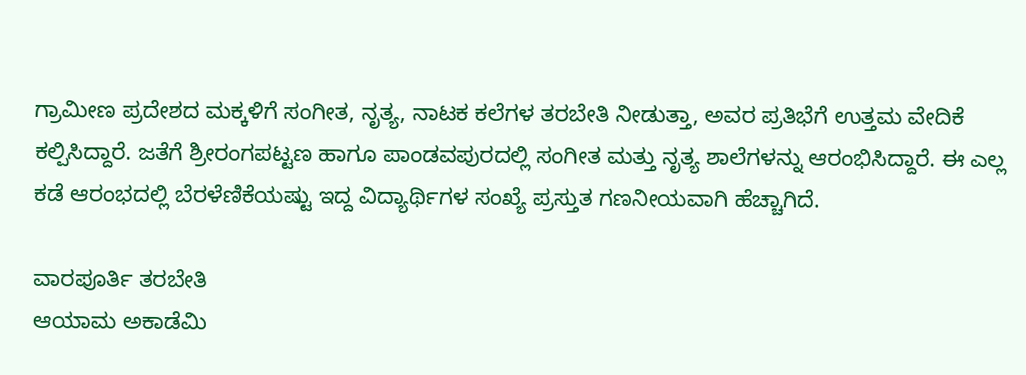ಗ್ರಾಮೀಣ ಪ್ರದೇಶದ ಮಕ್ಕಳಿಗೆ ಸಂಗೀತ, ನೃತ್ಯ, ನಾಟಕ ಕಲೆಗಳ ತರಬೇತಿ ನೀಡುತ್ತಾ, ಅವರ ಪ್ರತಿಭೆಗೆ ಉತ್ತಮ ವೇದಿಕೆ ಕಲ್ಪಿಸಿದ್ದಾರೆ. ಜತೆಗೆ ಶ್ರೀರಂಗಪಟ್ಟಣ ಹಾಗೂ ಪಾಂಡವಪುರದಲ್ಲಿ ಸಂಗೀತ ಮತ್ತು ನೃತ್ಯ ಶಾಲೆಗಳನ್ನು ಆರಂಭಿಸಿದ್ದಾರೆ. ಈ ಎಲ್ಲ ಕಡೆ ಆರಂಭದಲ್ಲಿ ಬೆರಳೆಣಿಕೆಯಷ್ಟು ಇದ್ದ ವಿದ್ಯಾರ್ಥಿಗಳ ಸಂಖ್ಯೆ ಪ್ರಸ್ತುತ ಗಣನೀಯವಾಗಿ ಹೆಚ್ಚಾಗಿದೆ.

ವಾರಪೂರ್ತಿ ತರಬೇತಿ
ಆಯಾಮ ಅಕಾಡೆಮಿ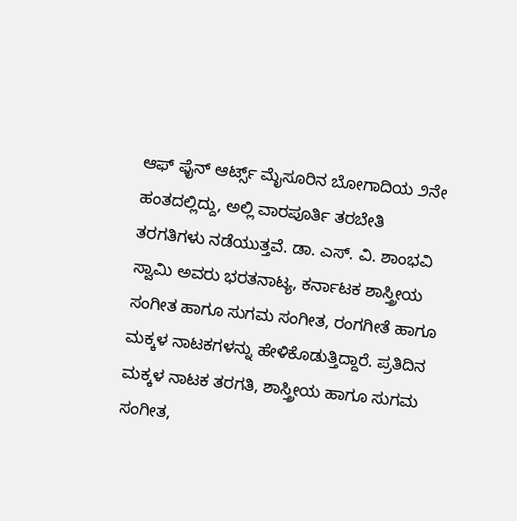ಆಫ್ ಫೈನ್ ಆರ್ಟ್ಸ್ ಮೈಸೂರಿನ ಬೋಗಾದಿಯ ೨ನೇ ಹಂತದಲ್ಲಿದ್ದು, ಅಲ್ಲಿ ವಾರಪೂರ್ತಿ ತರಬೇತಿ ತರಗತಿಗಳು ನಡೆಯುತ್ತವೆ. ಡಾ. ಎಸ್. ವಿ. ಶಾಂಭವಿ ಸ್ವಾಮಿ ಅವರು ಭರತನಾಟ್ಯ, ಕರ್ನಾಟಕ ಶಾಸ್ತ್ರೀಯ ಸಂಗೀತ ಹಾಗೂ ಸುಗಮ ಸಂಗೀತ, ರಂಗಗೀತೆ ಹಾಗೂ ಮಕ್ಕಳ ನಾಟಕಗಳನ್ನು ಹೇಳಿಕೊಡುತ್ತಿದ್ದಾರೆ. ಪ್ರತಿದಿನ ಮಕ್ಕಳ ನಾಟಕ ತರಗತಿ, ಶಾಸ್ತ್ರೀಯ ಹಾಗೂ ಸುಗಮ ಸಂಗೀತ,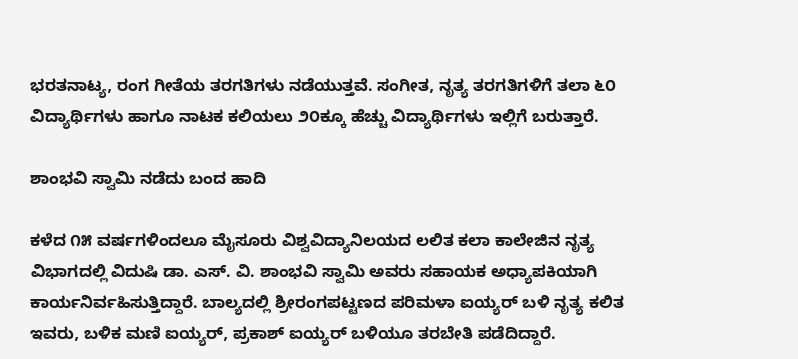ಭರತನಾಟ್ಯ, ರಂಗ ಗೀತೆಯ ತರಗತಿಗಳು ನಡೆಯುತ್ತವೆ. ಸಂಗೀತ, ನೃತ್ಯ ತರಗತಿಗಳಿಗೆ ತಲಾ ೬೦ ವಿದ್ಯಾರ್ಥಿಗಳು ಹಾಗೂ ನಾಟಕ ಕಲಿಯಲು ೨೦ಕ್ಕೂ ಹೆಚ್ಚು ವಿದ್ಯಾರ್ಥಿಗಳು ಇಲ್ಲಿಗೆ ಬರುತ್ತಾರೆ.

ಶಾಂಭವಿ ಸ್ವಾಮಿ ನಡೆದು ಬಂದ ಹಾದಿ

ಕಳೆದ ೧೫ ವರ್ಷಗಳಿಂದಲೂ ಮೈಸೂರು ವಿಶ್ವವಿದ್ಯಾನಿಲಯದ ಲಲಿತ ಕಲಾ ಕಾಲೇಜಿನ ನೃತ್ಯ ವಿಭಾಗದಲ್ಲಿ ವಿದುಷಿ ಡಾ. ಎಸ್. ವಿ. ಶಾಂಭವಿ ಸ್ವಾಮಿ ಅವರು ಸಹಾಯಕ ಅಧ್ಯಾಪಕಿಯಾಗಿ ಕಾರ್ಯನಿರ್ವಹಿಸುತ್ತಿದ್ದಾರೆ. ಬಾಲ್ಯದಲ್ಲಿ ಶ್ರೀರಂಗಪಟ್ಟಣದ ಪರಿಮಳಾ ಐಯ್ಯರ್ ಬಳಿ ನೃತ್ಯ ಕಲಿತ ಇವರು, ಬಳಿಕ ಮಣಿ ಐಯ್ಯರ್, ಪ್ರಕಾಶ್ ಐಯ್ಯರ್ ಬಳಿಯೂ ತರಬೇತಿ ಪಡೆದಿದ್ದಾರೆ.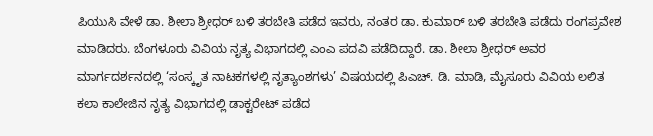ಪಿಯುಸಿ ವೇಳೆ ಡಾ. ಶೀಲಾ ಶ್ರೀಧರ್ ಬಳಿ ತರಬೇತಿ ಪಡೆದ ಇವರು, ನಂತರ ಡಾ. ಕುಮಾರ್ ಬಳಿ ತರಬೇತಿ ಪಡೆದು ರಂಗಪ್ರವೇಶ ಮಾಡಿದರು. ಬೆಂಗಳೂರು ವಿವಿಯ ನೃತ್ಯ ವಿಭಾಗದಲ್ಲಿ ಎಂಎ ಪದವಿ ಪಡೆದಿದ್ದಾರೆ. ಡಾ. ಶೀಲಾ ಶ್ರೀಧರ್ ಅವರ ಮಾರ್ಗದರ್ಶನದಲ್ಲಿ ‘ಸಂಸ್ಕೃತ ನಾಟಕಗಳಲ್ಲಿ ನೃತ್ಯಾಂಶಗಳು’ ವಿಷಯದಲ್ಲಿ ಪಿಎಚ್. ಡಿ. ಮಾಡಿ, ಮೈಸೂರು ವಿವಿಯ ಲಲಿತ ಕಲಾ ಕಾಲೇಜಿನ ನೃತ್ಯ ವಿಭಾಗದಲ್ಲಿ ಡಾಕ್ಟರೇಟ್ ಪಡೆದ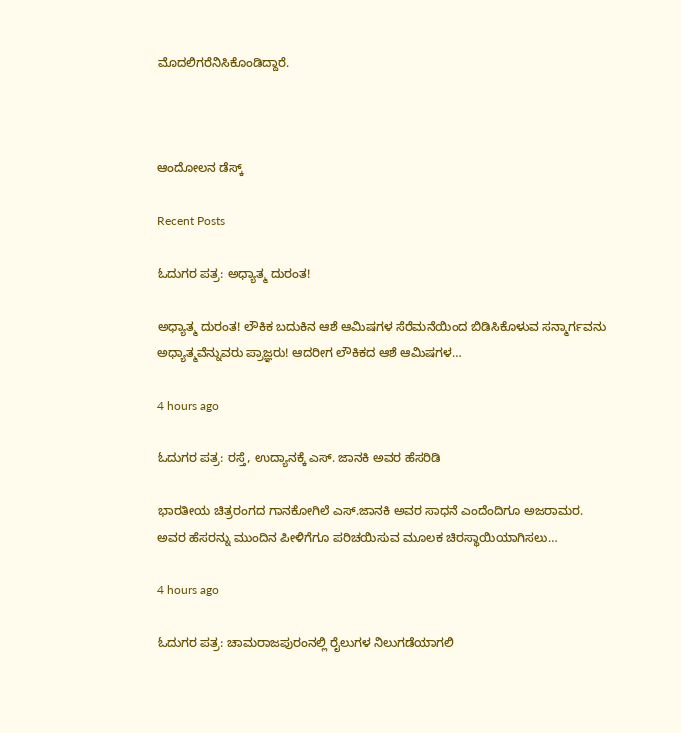ಮೊದಲಿಗರೆನಿಸಿಕೊಂಡಿದ್ದಾರೆ.



ಆಂದೋಲನ ಡೆಸ್ಕ್

Recent Posts

ಓದುಗರ ಪತ್ರ: ಅಧ್ಯಾತ್ಮ ದುರಂತ!

ಅಧ್ಯಾತ್ಮ ದುರಂತ! ಲೌಕಿಕ ಬದುಕಿನ ಆಶೆ ಆಮಿಷಗಳ ಸೆರೆಮನೆಯಿಂದ ಬಿಡಿಸಿಕೊಳುವ ಸನ್ಮಾರ್ಗವನು ಅಧ್ಯಾತ್ಮವೆನ್ನುವರು ಪ್ರಾಜ್ಞರು! ಆದರೀಗ ಲೌಕಿಕದ ಆಶೆ ಆಮಿಷಗಳ…

4 hours ago

ಓದುಗರ ಪತ್ರ: ರಸ್ತೆ, ಉದ್ಯಾನಕ್ಕೆ ಎಸ್. ಜಾನಕಿ ಅವರ ಹೆಸರಿಡಿ

ಭಾರತೀಯ ಚಿತ್ರರಂಗದ ಗಾನಕೋಗಿಲೆ ಎಸ್.ಜಾನಕಿ ಅವರ ಸಾಧನೆ ಎಂದೆಂದಿಗೂ ಅಜರಾಮರ. ಅವರ ಹೆಸರನ್ನು ಮುಂದಿನ ಪೀಳಿಗೆಗೂ ಪರಿಚಯಿಸುವ ಮೂಲಕ ಚಿರಸ್ಥಾಯಿಯಾಗಿಸಲು…

4 hours ago

ಓದುಗರ ಪತ್ರ: ಚಾಮರಾಜಪುರಂನಲ್ಲಿ ರೈಲುಗಳ ನಿಲುಗಡೆಯಾಗಲಿ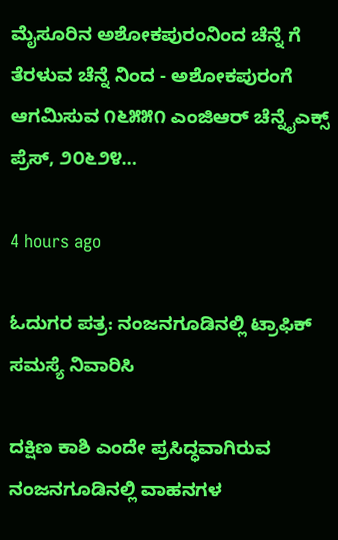ಮೈಸೂರಿನ ಅಶೋಕಪುರಂನಿಂದ ಚೆನ್ನೆ ಗೆ ತೆರಳುವ ಚೆನ್ನೆ ನಿಂದ - ಅಶೋಕಪುರಂಗೆ ಆಗಮಿಸುವ ೧೬೫೫೧ ಎಂಜಿಆರ್ ಚೆನ್ನೈಎಕ್ಸ್ ಪ್ರೆಸ್, ೨೦೬೨೪…

4 hours ago

ಓದುಗರ ಪತ್ರ: ನಂಜನಗೂಡಿನಲ್ಲಿ ಟ್ರಾಫಿಕ್ ಸಮಸ್ಯೆ ನಿವಾರಿಸಿ

ದಕ್ಷಿಣ ಕಾಶಿ ಎಂದೇ ಪ್ರಸಿದ್ಧವಾಗಿರುವ ನಂಜನಗೂಡಿನಲ್ಲಿ ವಾಹನಗಳ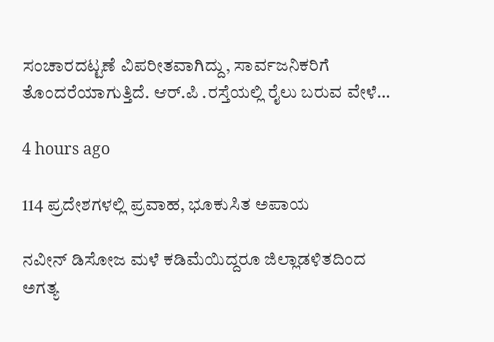ಸಂಚಾರದಟ್ಟಣೆ ವಿಪರೀತವಾಗಿದ್ದು, ಸಾರ್ವಜನಿಕರಿಗೆ ತೊಂದರೆಯಾಗುತ್ತಿದೆ. ಆರ್.ಪಿ .ರಸ್ತೆಯಲ್ಲಿ ರೈಲು ಬರುವ ವೇಳೆ…

4 hours ago

114 ಪ್ರದೇಶಗಳಲ್ಲಿ ಪ್ರವಾಹ, ಭೂಕುಸಿತ ಅಪಾಯ

ನವೀನ್ ಡಿಸೋಜ ಮಳೆ ಕಡಿಮೆಯಿದ್ದರೂ ಜಿಲ್ಲಾಡಳಿತದಿಂದ ಅಗತ್ಯ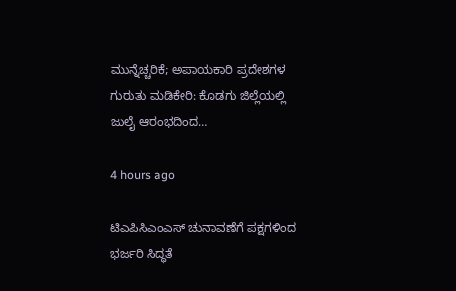ಮುನ್ನೆಚ್ಚರಿಕೆ; ಅಪಾಯಕಾರಿ ಪ್ರದೇಶಗಳ ಗುರುತು ಮಡಿಕೇರಿ: ಕೊಡಗು ಜಿಲ್ಲೆಯಲ್ಲಿ ಜುಲೈ ಆರಂಭದಿಂದ…

4 hours ago

ಟಿಎಪಿಸಿಎಂಎಸ್ ಚುನಾವಣೆಗೆ ಪಕ್ಷಗಳಿಂದ ಭರ್ಜರಿ ಸಿದ್ಧತೆ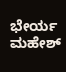ಭೇರ್ಯ ಮಹೇಶ್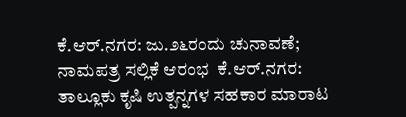ಕೆ.ಆರ್.ನಗರ: ಜು.೨೬ರಂದು ಚುನಾವಣೆ; ನಾಮಪತ್ರ ಸಲ್ಲಿಕೆ ಆರಂಭ  ಕೆ.ಆರ್.ನಗರ: ತಾಲ್ಲೂಕು ಕೃಷಿ ಉತ್ಪನ್ನಗಳ ಸಹಕಾರ ಮಾರಾಟ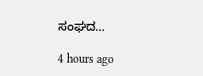ಸಂಘದ…

4 hours ago